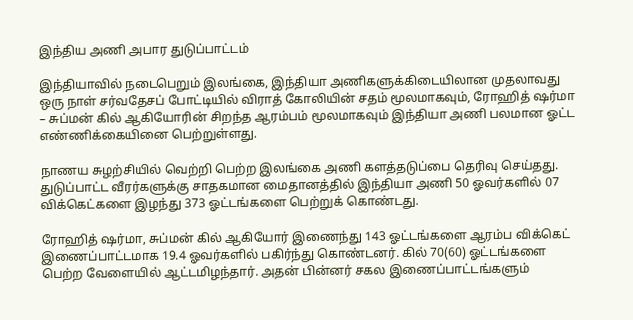இந்திய அணி அபார துடுப்பாட்டம்

இந்தியாவில் நடைபெறும் இலங்கை, இந்தியா அணிகளுக்கிடையிலான முதலாவது ஒரு நாள் சர்வதேசப் போட்டியில் விராத் கோலியின் சதம் மூலமாகவும், ரோஹித் ஷர்மா – சுப்மன் கில் ஆகியோரின் சிறந்த ஆரம்பம் மூலமாகவும் இந்தியா அணி பலமான ஓட்ட எண்ணிக்கையினை பெற்றுள்ளது.

நாணய சுழற்சியில் வெற்றி பெற்ற இலங்கை அணி களத்தடுப்பை தெரிவு செய்தது. துடுப்பாட்ட வீரர்களுக்கு சாதகமான மைதானத்தில் இந்தியா அணி 50 ஓவர்களில் 07 விக்கெட்களை இழந்து 373 ஓட்டங்களை பெற்றுக் கொண்டது.

ரோஹித் ஷர்மா, சுப்மன் கில் ஆகியோர் இணைந்து 143 ஓட்டங்களை ஆரம்ப விக்கெட் இணைப்பாட்டமாக 19.4 ஓவர்களில் பகிர்ந்து கொண்டனர். கில் 70(60) ஓட்டங்களை பெற்ற வேளையில் ஆட்டமிழந்தார். அதன் பின்னர் சகல இணைப்பாட்டங்களும்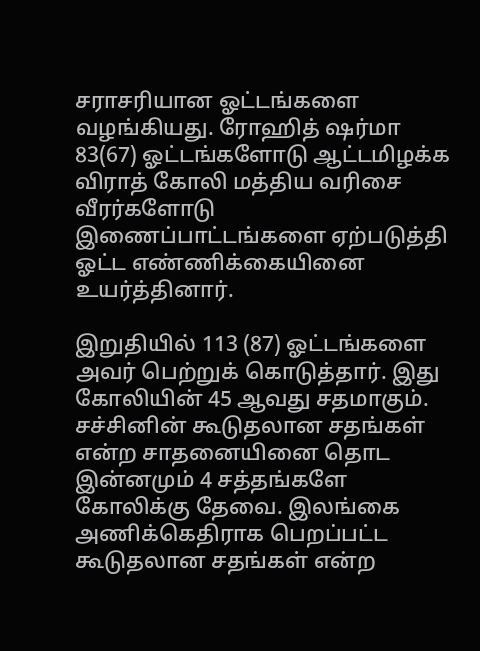சராசரியான ஓட்டங்களை வழங்கியது. ரோஹித் ஷர்மா 83(67) ஓட்டங்களோடு ஆட்டமிழக்க விராத் கோலி மத்திய வரிசை வீரர்களோடு இணைப்பாட்டங்களை ஏற்படுத்தி ஓட்ட எண்ணிக்கையினை உயர்த்தினார்.

இறுதியில் 113 (87) ஓட்டங்களை அவர் பெற்றுக் கொடுத்தார். இது கோலியின் 45 ஆவது சதமாகும். சச்சினின் கூடுதலான சதங்கள் என்ற சாதனையினை தொட இன்னமும் 4 சத்தங்களே கோலிக்கு தேவை. இலங்கை அணிக்கெதிராக பெறப்பட்ட கூடுதலான சதங்கள் என்ற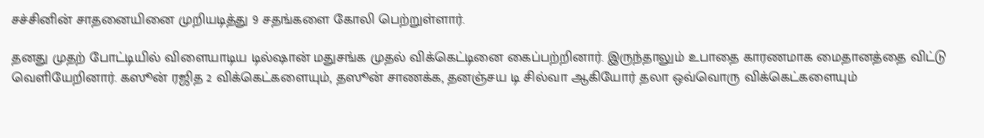சச்சினின் சாதனையினை முறியடித்து 9 சதங்களை கோலி பெற்றுள்ளார்.

தனது முதற் போட்டியில் விளையாடிய டில்ஷான் மதுசங்க முதல் விக்கெட்டினை கைப்பற்றினார். இருந்தாலும் உபாதை காரணமாக மைதானத்தை விட்டு வெளியேறினார். கஸூன் ரஜித 2 விக்கெட்களையும், தஸூன் சாணக்க, தனஞ்சய டி சில்வா ஆகியோர் தலா ஒவ்வொரு விக்கெட்களையும்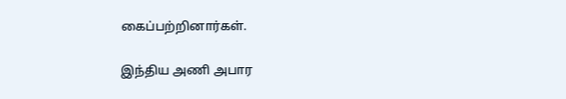கைப்பற்றினார்கள்.

இந்திய அணி அபார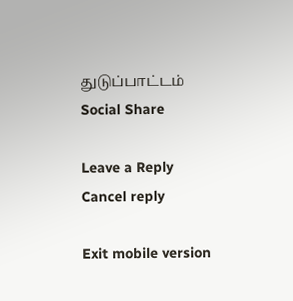துடுப்பாட்டம்
Social Share

Leave a Reply Cancel reply

Exit mobile version